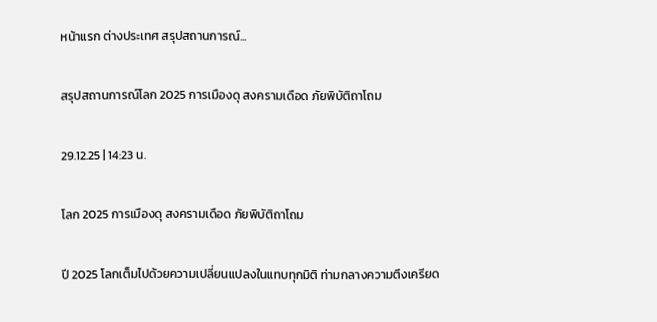หน้าแรก ต่างประเทศ สรุปสถานการณ์...

สรุปสถานการณ์โลก 2025 การเมืองดุ สงครามเดือด ภัยพิบัติถาโถม

29.12.25 | 14:23 น.

โลก 2025 การเมืองดุ สงครามเดือด ภัยพิบัติถาโถม

ปี 2025 โลกเต็มไปด้วยความเปลี่ยนแปลงในแทบทุกมิติ ท่ามกลางความตึงเครียด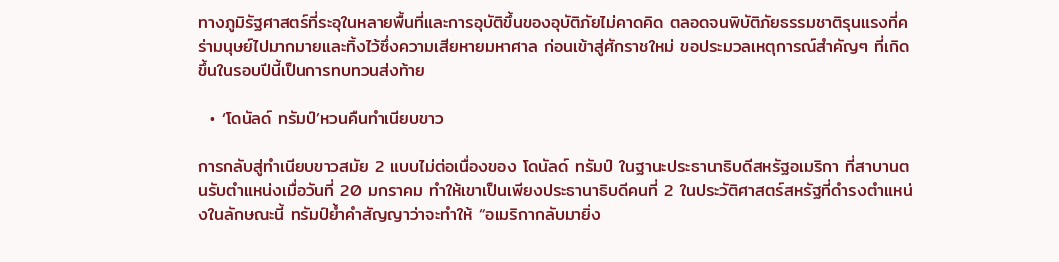ทางภูมิรัฐศาสตร์ที่ระอุในหลายพื้นที่และการอุบัติขึ้นของอุบัติภัยไม่คาดคิด ตลอดจนพิบัติภัยธรรมชาติรุนแรงที่คร่ามนุษย์ไปมากมายและทิ้งไว้ซึ่งความเสียหายมหาศาล ก่อนเข้าสู่ศักราชใหม่ ขอประมวลเหตุการณ์สำคัญๆ ที่เกิดขึ้นในรอบปีนี้เป็นการทบทวนส่งท้าย

  • ‘โดนัลด์ ทรัมป์’หวนคืนทำเนียบขาว

การกลับสู่ทำเนียบขาวสมัย 2 แบบไม่ต่อเนื่องของ โดนัลด์ ทรัมป์ ในฐานะประธานาธิบดีสหรัฐอเมริกา ที่สาบานตนรับตำแหน่งเมื่อวันที่ 20 มกราคม ทำให้เขาเป็นเพียงประธานาธิบดีคนที่ 2 ในประวัติศาสตร์สหรัฐที่ดำรงตำแหน่งในลักษณะนี้ ทรัมป์ย้ำคำสัญญาว่าจะทำให้ “อเมริกากลับมายิ่ง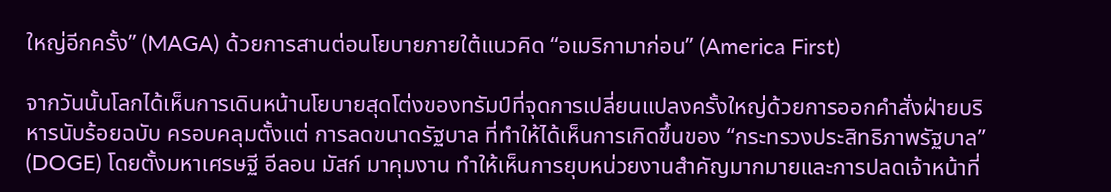ใหญ่อีกครั้ง” (MAGA) ด้วยการสานต่อนโยบายภายใต้แนวคิด “อเมริกามาก่อน” (America First)

จากวันนั้นโลกได้เห็นการเดินหน้านโยบายสุดโต่งของทรัมป์ที่จุดการเปลี่ยนแปลงครั้งใหญ่ด้วยการออกคำสั่งฝ่ายบริหารนับร้อยฉบับ ครอบคลุมตั้งแต่ การลดขนาดรัฐบาล ที่ทำให้ได้เห็นการเกิดขึ้นของ “กระทรวงประสิทธิภาพรัฐบาล” (DOGE) โดยตั้งมหาเศรษฐี อีลอน มัสก์ มาคุมงาน ทำให้เห็นการยุบหน่วยงานสำคัญมากมายและการปลดเจ้าหน้าที่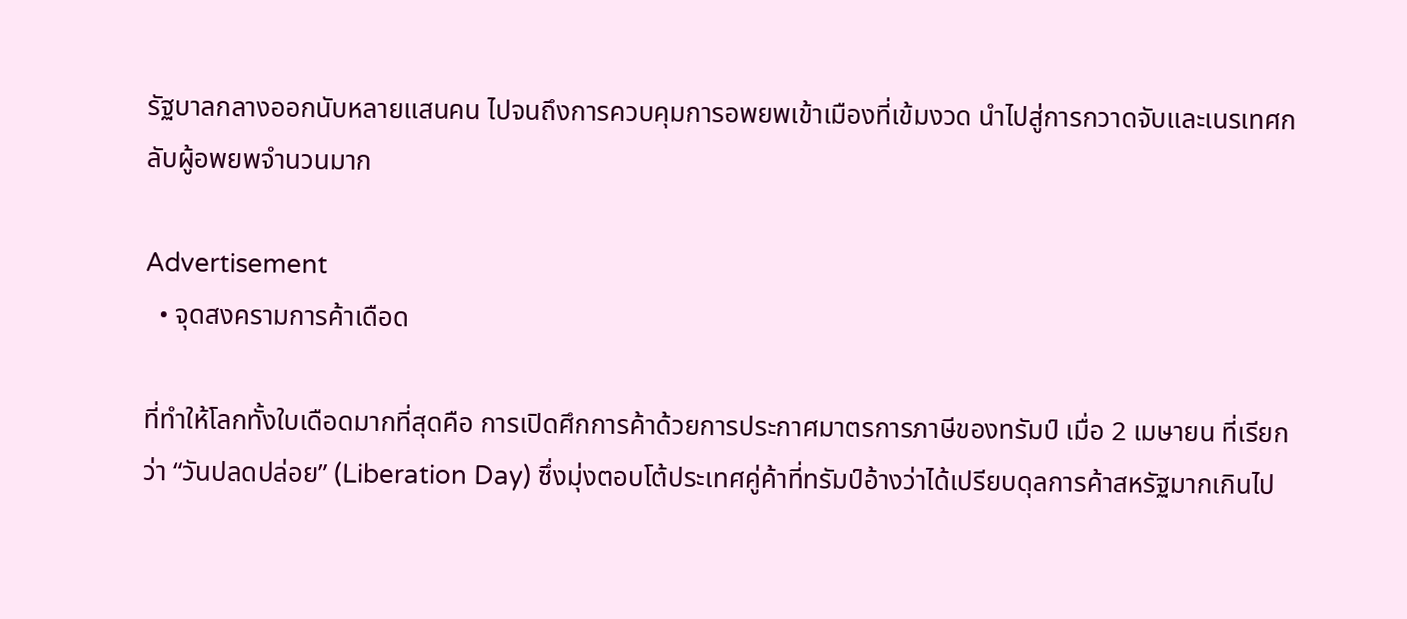รัฐบาลกลางออกนับหลายแสนคน ไปจนถึงการควบคุมการอพยพเข้าเมืองที่เข้มงวด นำไปสู่การกวาดจับและเนรเทศกลับผู้อพยพจำนวนมาก

Advertisement
  • จุดสงครามการค้าเดือด

ที่ทำให้โลกทั้งใบเดือดมากที่สุดคือ การเปิดศึกการค้าด้วยการประกาศมาตรการภาษีของทรัมป์ เมื่อ 2 เมษายน ที่เรียกว่า “วันปลดปล่อย” (Liberation Day) ซึ่งมุ่งตอบโต้ประเทศคู่ค้าที่ทรัมป์อ้างว่าได้เปรียบดุลการค้าสหรัฐมากเกินไป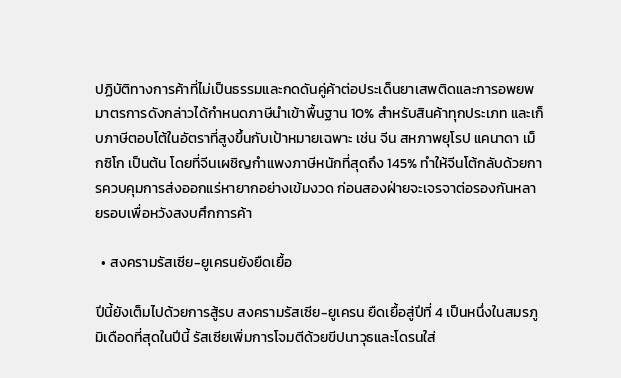ปฏิบัติทางการค้าที่ไม่เป็นธรรมและกดดันคู่ค้าต่อประเด็นยาเสพติดและการอพยพ มาตรการดังกล่าวได้กำหนดภาษีนำเข้าพื้นฐาน 10% สำหรับสินค้าทุกประเภท และเก็บภาษีตอบโต้ในอัตราที่สูงขึ้นกับเป้าหมายเฉพาะ เช่น จีน สหภาพยุโรป แคนาดา เม็กซิโก เป็นต้น โดยที่จีนเผชิญกำแพงภาษีหนักที่สุดถึง 145% ทำให้จีนโต้กลับด้วยการควบคุมการส่งออกแร่หายากอย่างเข้มงวด ก่อนสองฝ่ายจะเจรจาต่อรองกันหลายรอบเพื่อหวังสงบศึกการค้า

  • สงครามรัสเซีย-ยูเครนยังยืดเยื้อ

ปีนี้ยังเต็มไปด้วยการสู้รบ สงครามรัสเซีย-ยูเครน ยืดเยื้อสู่ปีที่ 4 เป็นหนึ่งในสมรภูมิเดือดที่สุดในปีนี้ รัสเซียเพิ่มการโจมตีด้วยขีปนาวุธและโดรนใส่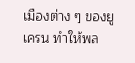เมืองต่าง ๆ ของยูเครน ทำให้พล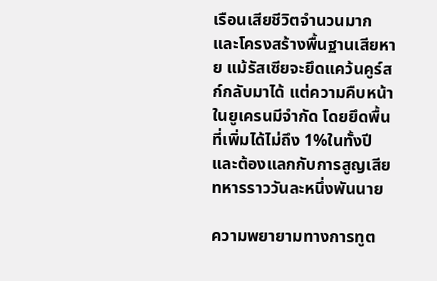เรือนเสียชีวิตจำนวนมากและโครงสร้างพื้นฐานเสียหาย แม้รัสเซียจะยึดแคว้นคูร์สก์กลับมาได้ แต่ความคืบหน้าในยูเครนมีจำกัด โดยยึดพื้นที่เพิ่มได้ไม่ถึง 1%ในทั้งปี และต้องแลกกับการสูญเสียทหารราววันละหนึ่งพันนาย

ความพยายามทางการทูต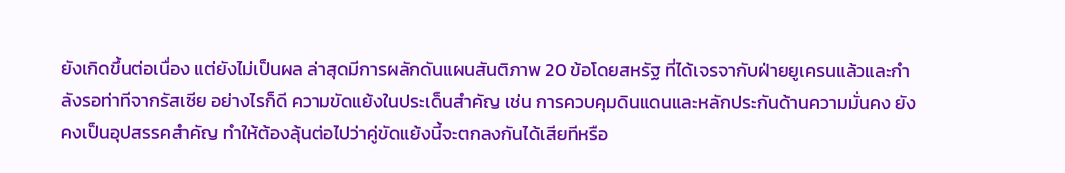ยังเกิดขึ้นต่อเนื่อง แต่ยังไม่เป็นผล ล่าสุดมีการผลักดันแผนสันติภาพ 20 ข้อโดยสหรัฐ ที่ได้เจรจากับฝ่ายยูเครนแล้วและกำลังรอท่าทีจากรัสเซีย อย่างไรก็ดี ความขัดแย้งในประเด็นสำคัญ เช่น การควบคุมดินแดนและหลักประกันด้านความมั่นคง ยังคงเป็นอุปสรรคสำคัญ ทำให้ต้องลุ้นต่อไปว่าคู่ขัดแย้งนี้จะตกลงกันได้เสียทีหรือ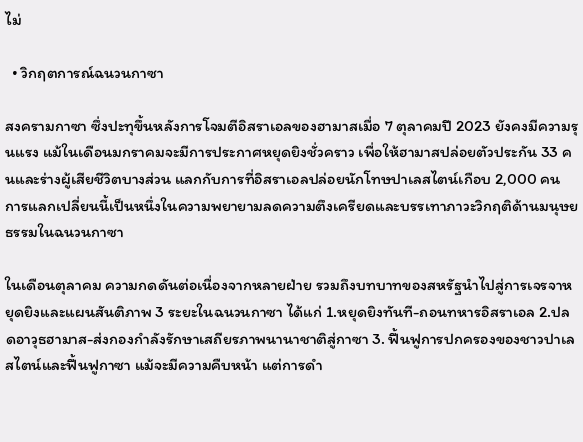ไม่

  • วิกฤตการณ์ฉนวนกาซา

สงครามกาซา ซึ่งปะทุขึ้นหลังการโจมตีอิสราเอลของฮามาสเมื่อ 7 ตุลาคมปี 2023 ยังคงมีความรุนแรง แม้ในเดือนมกราคมจะมีการประกาศหยุดยิงชั่วคราว เพื่อให้ฮามาสปล่อยตัวประกัน 33 คนและร่างผู้เสียชีวิตบางส่วน แลกกับการที่อิสราเอลปล่อยนักโทษปาเลสไตน์เกือบ 2,000 คน การแลกเปลี่ยนนี้เป็นหนึ่งในความพยายามลดความตึงเครียดและบรรเทาภาวะวิกฤติด้านมนุษยธรรมในฉนวนกาซา

ในเดือนตุลาคม ความกดดันต่อเนื่องจากหลายฝ่าย รวมถึงบทบาทของสหรัฐนำไปสู่การเจรจาหยุดยิงและแผนสันติภาพ 3 ระยะในฉนวนกาซา ได้แก่ 1.หยุดยิงทันที-ถอนทหารอิสราเอล 2.ปลดอาวุธฮามาส-ส่งกองกำลังรักษาเสถียรภาพนานาชาติสู่กาซา 3. ฟื้นฟูการปกครองของชาวปาเลสไตน์และฟื้นฟูกาซา แม้จะมีความคืบหน้า แต่การดำ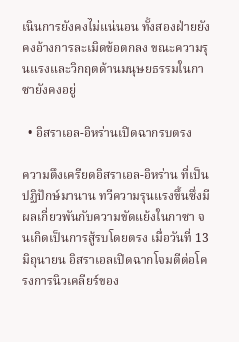เนินการยังคงไม่แน่นอน ทั้งสองฝ่ายยังคงอ้างการละเมิดข้อตกลง ขณะความรุนแรงและวิกฤตด้านมนุษยธรรมในกาซายังคงอยู่

  • อิสราเอล-อิหร่านเปิดฉากรบตรง

ความตึงเครียดอิสราเอล-อิหร่าน ที่เป็นปฏิปักษ์มานาน ทวีความรุนแรงขึ้นซึ่งมีผลเกี่ยวพันกับความขัดแย้งในกาซา จนเกิดเป็นการสู้รบโดยตรง เมื่อวันที่ 13 มิถุนายน อิสราเอลเปิดฉากโจมตีต่อโครงการนิวเคลียร์ของ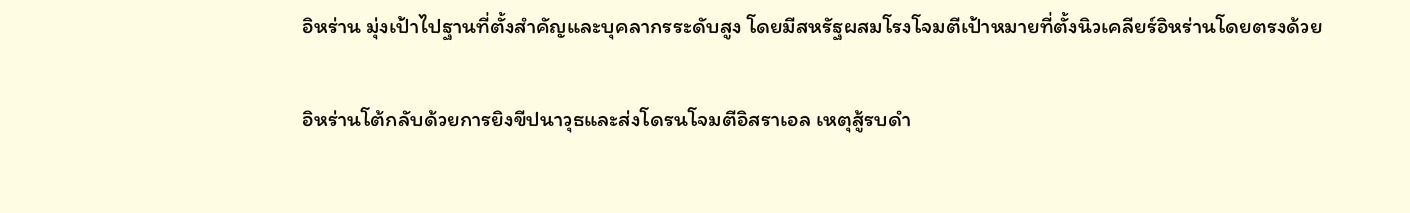อิหร่าน มุ่งเป้าไปฐานที่ตั้งสำคัญและบุคลากรระดับสูง โดยมีสหรัฐผสมโรงโจมตีเป้าหมายที่ตั้งนิวเคลียร์อิหร่านโดยตรงด้วย

อิหร่านโต้กลับด้วยการยิงขีปนาวุธและส่งโดรนโจมตีอิสราเอล เหตุสู้รบดำ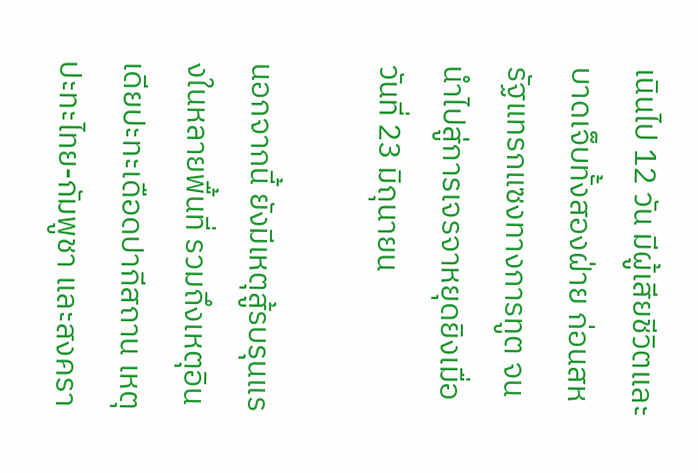เนินไป 12 วัน มีผู้เสียชีวิตและบาดเจ็บทั้งสองฝ่าย ก่อนสหรัฐแทรกแซงทางการทูต จนนำไปสู่การเจรจาหยุดยิงเมื่อวันที่ 23 มิถุนายน

นอกจากนี้ ยังมีเหตุสู้รบรุนแรงในหลายพื้นที่ รวมถึงเหตุอินเดียปะทะเดือดปากีสถาน เหตุปะทะไทย-กัมพูชา และสงครา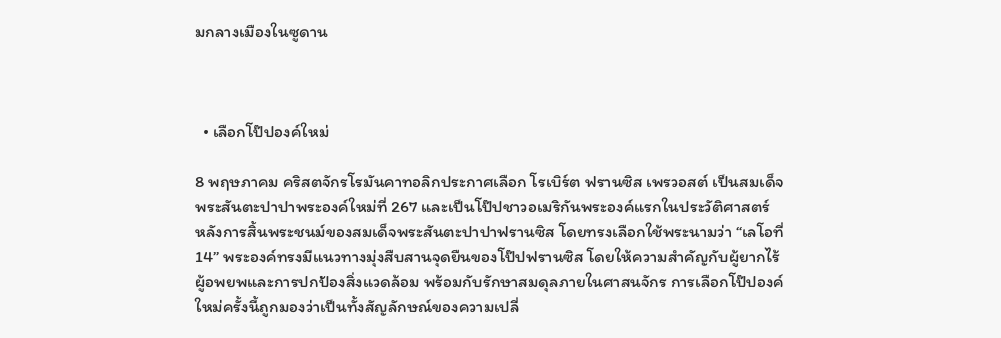มกลางเมืองในซูดาน



  • เลือกโป๊ปองค์ใหม่

8 พฤษภาคม คริสตจักรโรมันคาทอลิกประกาศเลือก โรเบิร์ต ฟรานซิส เพรวอสต์ เป็นสมเด็จพระสันตะปาปาพระองค์ใหม่ที่ 267 และเป็นโป๊ปชาวอเมริกันพระองค์แรกในประวัติศาสตร์ หลังการสิ้นพระชนม์ของสมเด็จพระสันตะปาปาฟรานซิส โดยทรงเลือกใช้พระนามว่า “เลโอที่ 14” พระองค์ทรงมีแนวทางมุ่งสืบสานจุดยืนของโป๊ปฟรานซิส โดยให้ความสำคัญกับผู้ยากไร้ ผู้อพยพและการปกป้องสิ่งแวดล้อม พร้อมกับรักษาสมดุลภายในศาสนจักร การเลือกโป๊ปองค์ใหม่ครั้งนี้ถูกมองว่าเป็นทั้งสัญลักษณ์ของความเปลี่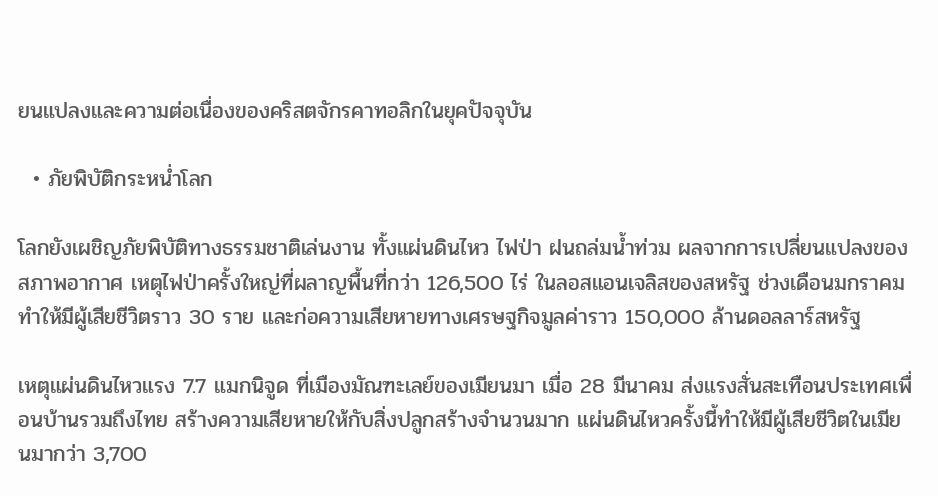ยนแปลงและความต่อเนื่องของคริสตจักรคาทอลิกในยุคปัจจุบัน

  • ภัยพิบัติกระหน่ำโลก

โลกยังเผชิญภัยพิบัติทางธรรมชาติเล่นงาน ทั้งแผ่นดินไหว ไฟป่า ฝนถล่มน้ำท่วม ผลจากการเปลี่ยนแปลงของสภาพอากาศ เหตุไฟป่าครั้งใหญ่ที่ผลาญพื้นที่กว่า 126,500 ไร่ ในลอสแอนเจลิสของสหรัฐ ช่วงเดือนมกราคม ทำให้มีผู้เสียชีวิตราว 30 ราย และก่อความเสียหายทางเศรษฐกิจมูลค่าราว 150,000 ล้านดอลลาร์สหรัฐ

เหตุแผ่นดินไหวแรง 7.7 แมกนิจูด ที่เมืองมัณฑะเลย์ของเมียนมา เมื่อ 28 มีนาคม ส่งแรงสั่นสะเทือนประเทศเพื่อนบ้านรวมถึงไทย สร้างความเสียหายให้กับสิ่งปลูกสร้างจำนวนมาก แผ่นดินไหวครั้งนี้ทำให้มีผู้เสียชีวิตในเมียนมากว่า 3,700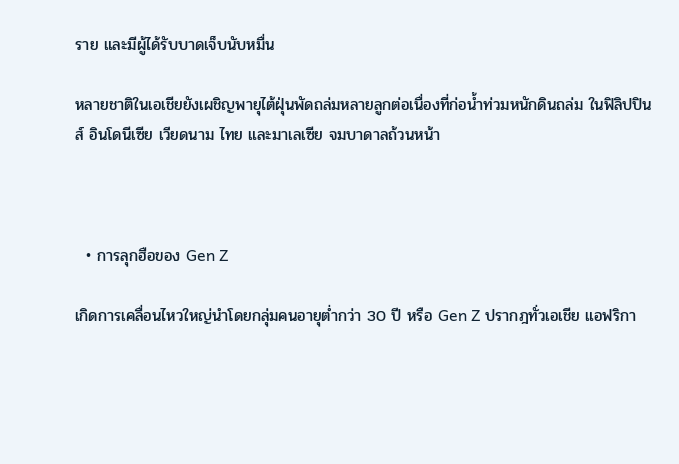ราย และมีผู้ได้รับบาดเจ็บนับหมื่น

หลายชาติในเอเชียยังเผชิญพายุไต้ฝุ่นพัดถล่มหลายลูกต่อเนื่องที่ก่อน้ำท่วมหนักดินถล่ม ในฟิลิปปินส์ อินโดนีเซีย เวียดนาม ไทย และมาเลเซีย จมบาดาลถ้วนหน้า



  • การลุกฮือของ Gen Z

เกิดการเคลื่อนไหวใหญ่นำโดยกลุ่มคนอายุต่ำกว่า 30 ปี หรือ Gen Z ปรากฎทั่วเอเชีย แอฟริกา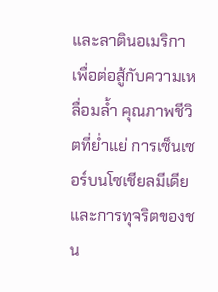และลาตินอเมริกา เพื่อต่อสู้กับความเหลื่อมล้ำ คุณภาพชีวิตที่ย่ำแย่ การเซ็นเซอร์บนโซเชียลมีเดีย และการทุจริตของชน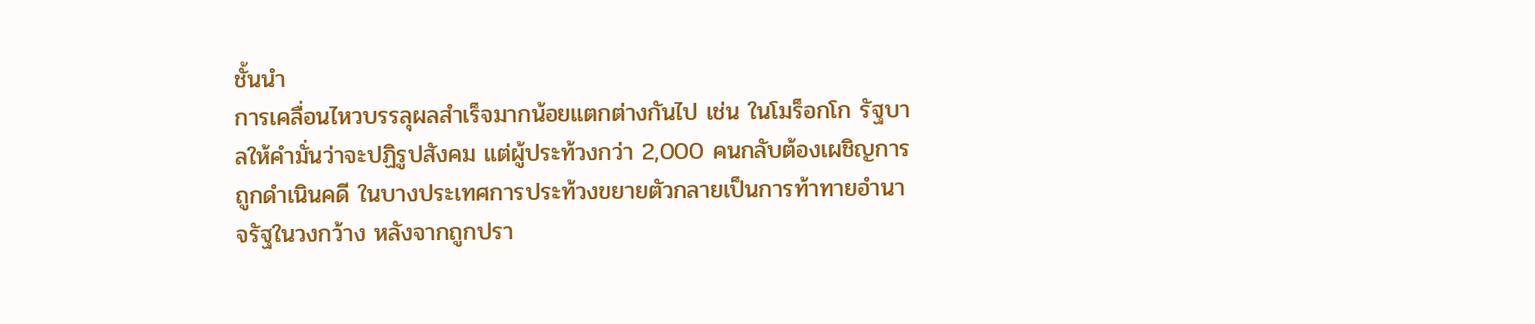ชั้นนำ
การเคลื่อนไหวบรรลุผลสำเร็จมากน้อยแตกต่างกันไป เช่น ในโมร็อกโก รัฐบาลให้คำมั่นว่าจะปฏิรูปสังคม แต่ผู้ประท้วงกว่า 2,000 คนกลับต้องเผชิญการถูกดำเนินคดี ในบางประเทศการประท้วงขยายตัวกลายเป็นการท้าทายอำนาจรัฐในวงกว้าง หลังจากถูกปรา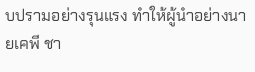บปรามอย่างรุนแรง ทำให้ผู้นำอย่างนายเคพี ชา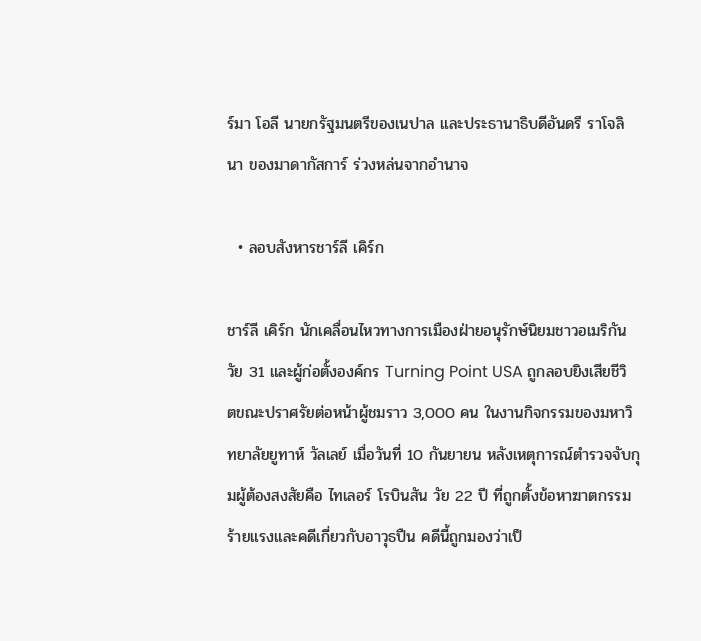ร์มา โอลี นายกรัฐมนตรีของเนปาล และประธานาธิบดีอันดรี ราโจลินา ของมาดากัสการ์ ร่วงหล่นจากอำนาจ

  • ลอบสังหารชาร์ลี เคิร์ก

ชาร์ลี เคิร์ก นักเคลื่อนไหวทางการเมืองฝ่ายอนุรักษ์นิยมชาวอเมริกันวัย 31 และผู้ก่อตั้งองค์กร Turning Point USA ถูกลอบยิงเสียชีวิตขณะปราศรัยต่อหน้าผู้ชมราว 3,000 คน ในงานกิจกรรมของมหาวิทยาลัยยูทาห์ วัลเลย์ เมื่อวันที่ 10 กันยายน หลังเหตุการณ์ตำรวจจับกุมผู้ต้องสงสัยคือ ไทเลอร์ โรบินสัน วัย 22 ปี ที่ถูกตั้งข้อหาฆาตกรรมร้ายแรงและคดีเกี่ยวกับอาวุธปืน คดีนี้ถูกมองว่าเป็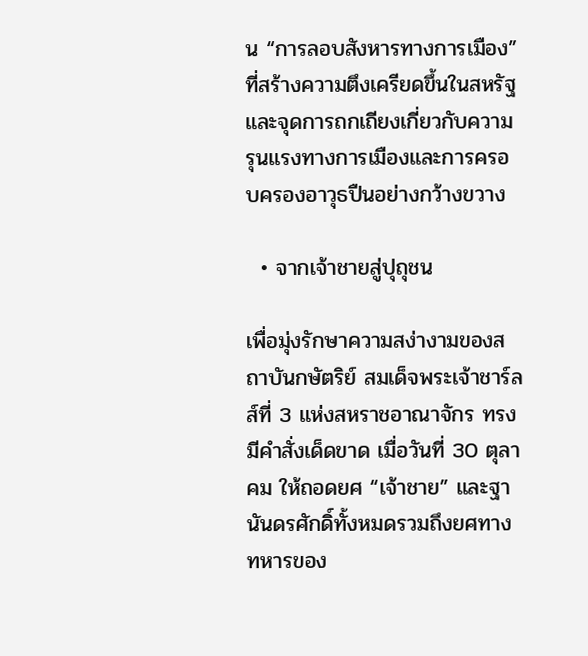น “การลอบสังหารทางการเมือง” ที่สร้างความตึงเครียดขึ้นในสหรัฐและจุดการถกเถียงเกี่ยวกับความรุนแรงทางการเมืองและการครอบครองอาวุธปืนอย่างกว้างขวาง

  • จากเจ้าชายสู่ปุถุชน

เพื่อมุ่งรักษาความสง่างามของสถาบันกษัตริย์ สมเด็จพระเจ้าชาร์ลส์ที่ 3 แห่งสหราชอาณาจักร ทรงมีคำสั่งเด็ดขาด เมื่อวันที่ 30 ตุลาคม ให้ถอดยศ “เจ้าชาย” และฐานันดรศักดิ์ทั้งหมดรวมถึงยศทางทหารของ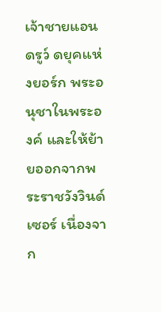เจ้าชายแอนดรูว์ ดยุคแห่งยอร์ก พระอนุชาในพระองค์ และให้ย้ายออกจากพระราชวังวินด์เซอร์ เนื่องจาก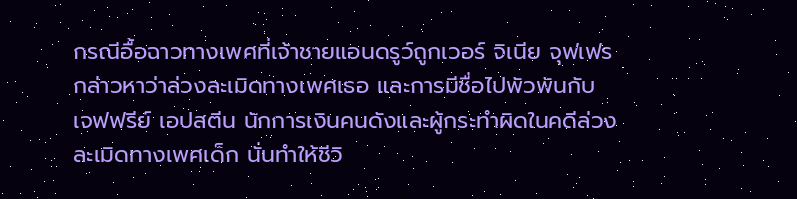กรณีอื้อฉาวทางเพศที่เจ้าชายแอนดรูว์ถูกเวอร์ จิเนีย จุฟเฟร กล่าวหาว่าล่วงละเมิดทางเพศเธอ และการมีชื่อไปพัวพันกับ เจฟฟรีย์ เอปสตีน นักการเงินคนดังและผู้กระทำผิดในคดีล่วงละเมิดทางเพศเด็ก นั่นทำให้ชีวิ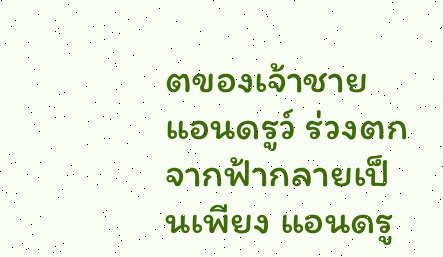ตของเจ้าชายแอนดรูว์ ร่วงตกจากฟ้ากลายเป็นเพียง แอนดรู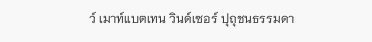ว์ เมาท์แบตเทน วินด์เซอร์ ปุถุชนธรรมดา